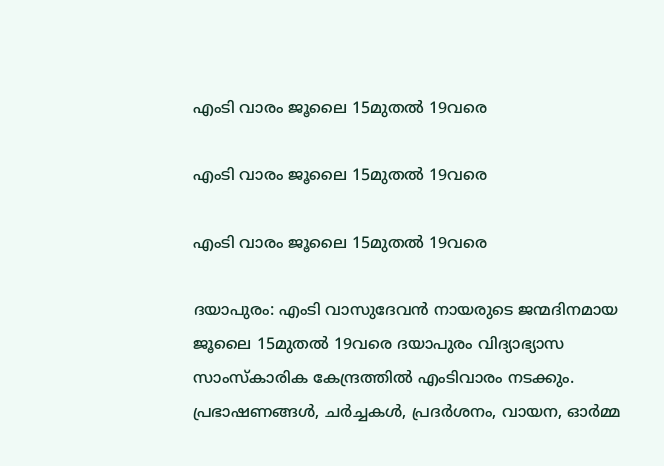എംടി വാരം ജൂലൈ 15മുതല്‍ 19വരെ

എംടി വാരം ജൂലൈ 15മുതല്‍ 19വരെ

എംടി വാരം ജൂലൈ 15മുതല്‍ 19വരെ

ദയാപുരം: എംടി വാസുദേവന്‍ നായരുടെ ജന്മദിനമായ ജൂലൈ 15മുതല്‍ 19വരെ ദയാപുരം വിദ്യാഭ്യാസ സാംസ്‌കാരിക കേന്ദ്രത്തില്‍ എംടിവാരം നടക്കും. പ്രഭാഷണങ്ങള്‍, ചര്‍ച്ചകള്‍, പ്രദര്‍ശനം, വായന, ഓര്‍മ്മ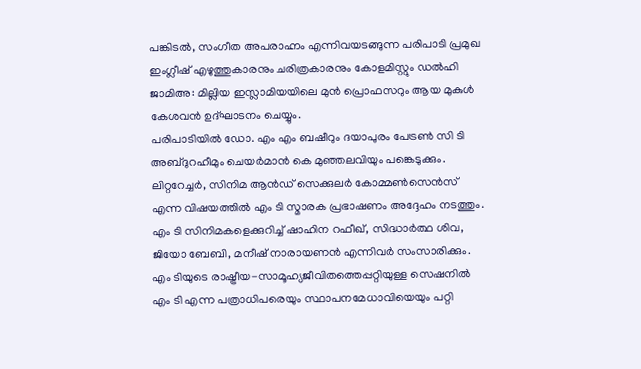പങ്കിടല്‍, സംഗീത അപരാഹ്നം എന്നിവയടങ്ങുന്ന പരിപാടി പ്രമുഖ ഇംഗ്ലീഷ് എഴുത്തുകാരനും ചരിത്രകാരനും കോളമിസ്റ്റും ഡല്‍ഹി ജാമിഅ: മില്ലിയ ഇസ്ലാമിയയിലെ മുന്‍ പ്രൊഫസറും ആയ മുകുള്‍ കേശവന്‍ ഉദ്ഘാടനം ചെയ്യും.
പരിപാടിയില്‍ ഡോ. എം എം ബഷീറും ദയാപുരം പേട്രണ്‍ സി ടി അബ്ദുറഹീമും ചെയര്‍മാന്‍ കെ മുഞ്ഞലവിയും പങ്കെടുക്കും.
ലിറ്ററേച്ചര്‍, സിനിമ ആന്‍ഡ് സെക്കുലര്‍ കോമ്മണ്‍സെന്‍സ് എന്ന വിഷയത്തില്‍ എം ടി സ്മാരക പ്രഭാഷണം അദ്ദേഹം നടത്തും.
എം ടി സിനിമകളെക്കുറിച്ച് ഷാഹിന റഫീഖ്, സിദ്ധാര്‍ത്ഥ ശിവ, ജിയോ ബേബി, മനീഷ് നാരായണന്‍ എന്നിവര്‍ സംസാരിക്കും. എം ടിയുടെ രാഷ്ട്രീയ-സാമൂഹ്യജീവിതത്തെപ്പറ്റിയുള്ള സെഷനില്‍ എം ടി എന്ന പത്രാധിപരെയും സ്ഥാപനമേധാവിയെയും പറ്റി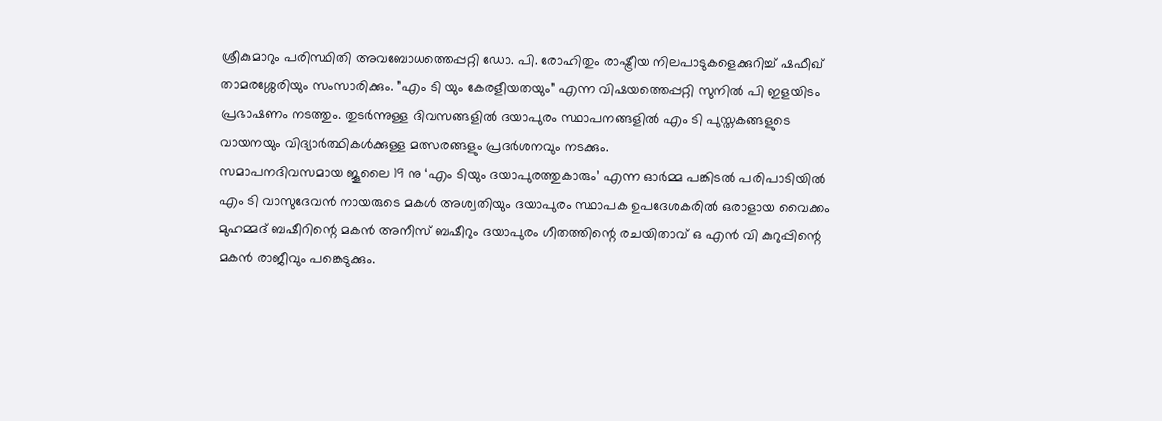ശ്രീകുമാറും പരിസ്ഥിതി അവബോധത്തെപ്പറ്റി ഡോ. പി. രോഹിതും രാഷ്ട്രീയ നിലപാടുകളെക്കുറിച്ച് ഷഫീഖ് താമരശ്ശേരിയും സംസാരിക്കും. ”എം ടി യും കേരളീയതയും” എന്ന വിഷയത്തെപ്പറ്റി സുനില്‍ പി ഇളയിടം പ്രഭാഷണം നടത്തും. തുടര്‍ന്നുള്ള ദിവസങ്ങളില്‍ ദയാപുരം സ്ഥാപനങ്ങളില്‍ എം ടി പുസ്തകങ്ങളുടെ വായനയും വിദ്യാര്‍ത്ഥികള്‍ക്കുള്ള മത്സരങ്ങളും പ്രദര്‍ശനവും നടക്കും.
സമാപനദിവസമായ ജൂലൈ 19 നു ‘എം ടിയും ദയാപുരത്തുകാരും’ എന്ന ഓര്‍മ്മ പങ്കിടല്‍ പരിപാടിയില്‍ എം ടി വാസുദേവന്‍ നായരുടെ മകള്‍ അശ്വതിയും ദയാപുരം സ്ഥാപക ഉപദേശകരില്‍ ഒരാളായ വൈക്കം മുഹമ്മദ് ബഷീറിന്റെ മകന്‍ അനീസ് ബഷീറും ദയാപുരം ഗീതത്തിന്റെ രചയിതാവ് ഒ എന്‍ വി കുറുപ്പിന്റെ മകന്‍ രാജീവും പങ്കെടുക്കും.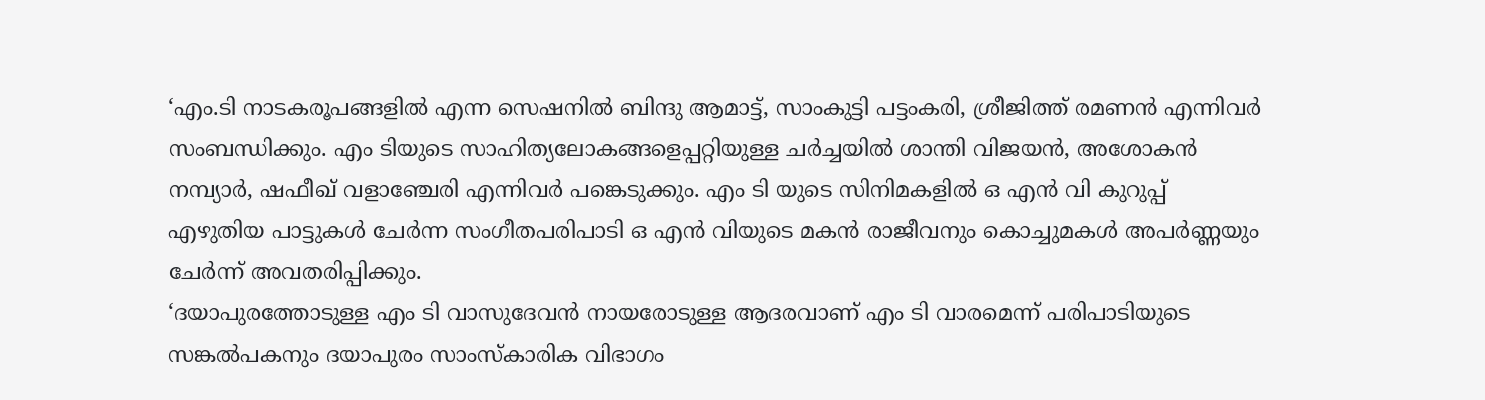‘എം.ടി നാടകരൂപങ്ങളില്‍ എന്ന സെഷനില്‍ ബിന്ദു ആമാട്ട്, സാംകുട്ടി പട്ടംകരി, ശ്രീജിത്ത് രമണന്‍ എന്നിവര്‍ സംബന്ധിക്കും. എം ടിയുടെ സാഹിത്യലോകങ്ങളെപ്പറ്റിയുള്ള ചര്‍ച്ചയില്‍ ശാന്തി വിജയന്‍, അശോകന്‍ നമ്പ്യാര്‍, ഷഫീഖ് വളാഞ്ചേരി എന്നിവര്‍ പങ്കെടുക്കും. എം ടി യുടെ സിനിമകളില്‍ ഒ എന്‍ വി കുറുപ്പ് എഴുതിയ പാട്ടുകള്‍ ചേര്‍ന്ന സംഗീതപരിപാടി ഒ എന്‍ വിയുടെ മകന്‍ രാജീവനും കൊച്ചുമകള്‍ അപര്‍ണ്ണയും ചേര്‍ന്ന് അവതരിപ്പിക്കും.
‘ദയാപുരത്തോടുള്ള എം ടി വാസുദേവന്‍ നായരോടുള്ള ആദരവാണ് എം ടി വാരമെന്ന് പരിപാടിയുടെ സങ്കല്‍പകനും ദയാപുരം സാംസ്‌കാരിക വിഭാഗം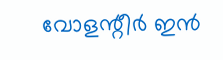വോളന്റീര്‍ ഇന്‍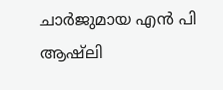ചാര്‍ജുമായ എന്‍ പി ആഷ്ലി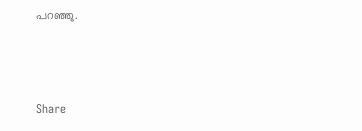പറഞ്ഞു.



Share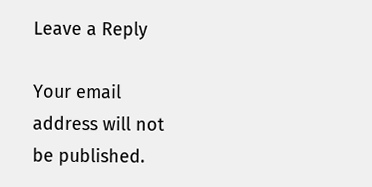Leave a Reply

Your email address will not be published.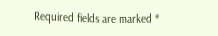Required fields are marked *